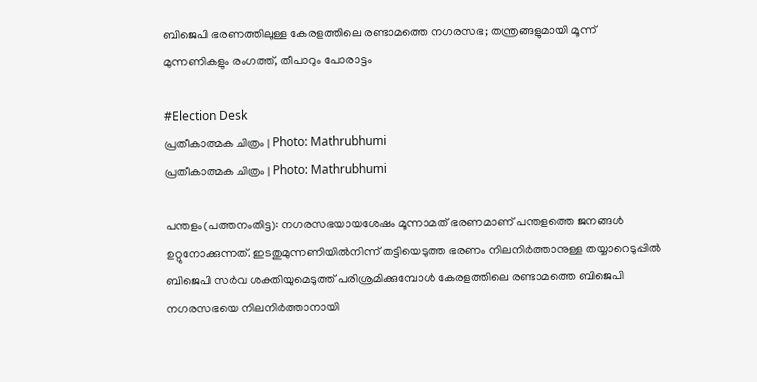ബിജെപി ഭരണത്തിലുള്ള കേരളത്തിലെ രണ്ടാമത്തെ നഗരസഭ; തന്ത്രങ്ങളുമായി മൂന്ന് മുന്നണികളും രംഗത്ത്, തീപാറും പോരാട്ടം

#Election Desk
പ്രതീകാത്മക ചിത്രം | Photo: Mathrubhumi
പ്രതീകാത്മക ചിത്രം | Photo: Mathrubhumi

പന്തളം(പത്തനംതിട്ട): നഗരസഭയായശേഷം മൂന്നാമത് ഭരണമാണ് പന്തളത്തെ ജനങ്ങള്‍ ഉറ്റുനോക്കുന്നത്. ഇടതുമുന്നണിയില്‍നിന്ന് തട്ടിയെടുത്ത ഭരണം നിലനിര്‍ത്താനുള്ള തയ്യാറെടുപ്പില്‍ ബിജെപി സര്‍വ ശക്തിയുമെടുത്ത് പരിശ്രമിക്കുമ്പോള്‍ കേരളത്തിലെ രണ്ടാമത്തെ ബിജെപി നഗരസഭയെ നിലനിര്‍ത്താനായി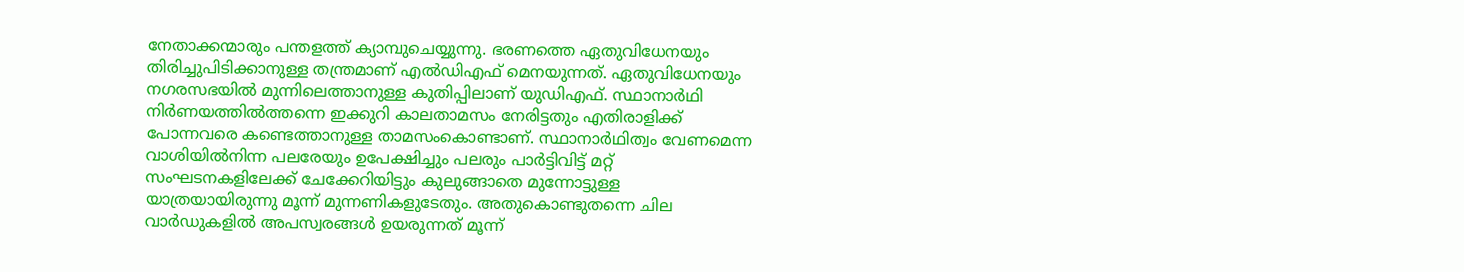നേതാക്കന്മാരും പന്തളത്ത് ക്യാമ്പുചെയ്യുന്നു. ഭരണത്തെ ഏതുവിധേനയും തിരിച്ചുപിടിക്കാനുള്ള തന്ത്രമാണ് എല്‍ഡിഎഫ് മെനയുന്നത്. ഏതുവിധേനയും നഗരസഭയില്‍ മുന്നിലെത്താനുള്ള കുതിപ്പിലാണ് യുഡിഎഫ്. സ്ഥാനാര്‍ഥി നിര്‍ണയത്തില്‍ത്തന്നെ ഇക്കുറി കാലതാമസം നേരിട്ടതും എതിരാളിക്ക് പോന്നവരെ കണ്ടെത്താനുള്ള താമസംകൊണ്ടാണ്. സ്ഥാനാര്‍ഥിത്വം വേണമെന്ന വാശിയില്‍നിന്ന പലരേയും ഉപേക്ഷിച്ചും പലരും പാര്‍ട്ടിവിട്ട് മറ്റ് സംഘടനകളിലേക്ക് ചേക്കേറിയിട്ടും കുലുങ്ങാതെ മുന്നോട്ടുള്ള യാത്രയായിരുന്നു മൂന്ന് മുന്നണികളുടേതും. അതുകൊണ്ടുതന്നെ ചില വാര്‍ഡുകളില്‍ അപസ്വരങ്ങള്‍ ഉയരുന്നത് മൂന്ന്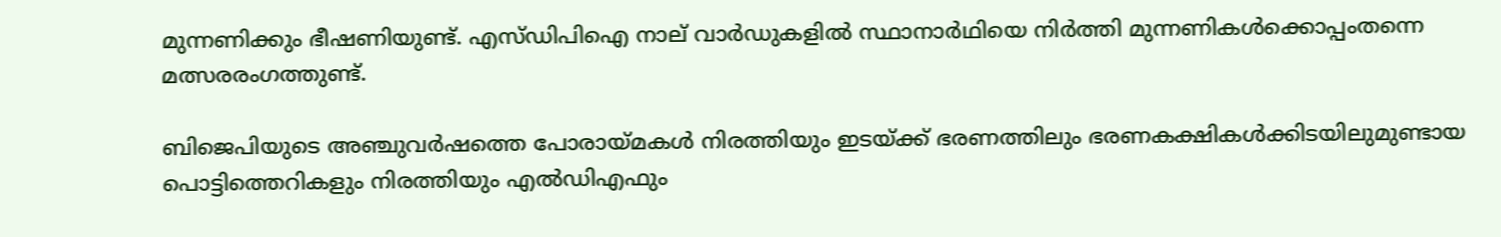മുന്നണിക്കും ഭീഷണിയുണ്ട്. എസ്ഡിപിഐ നാല് വാര്‍ഡുകളില്‍ സ്ഥാനാര്‍ഥിയെ നിര്‍ത്തി മുന്നണികള്‍ക്കൊപ്പംതന്നെ മത്സരരംഗത്തുണ്ട്.

ബിജെപിയുടെ അഞ്ചുവര്‍ഷത്തെ പോരായ്മകള്‍ നിരത്തിയും ഇടയ്ക്ക് ഭരണത്തിലും ഭരണകക്ഷികള്‍ക്കിടയിലുമുണ്ടായ പൊട്ടിത്തെറികളും നിരത്തിയും എല്‍ഡിഎഫും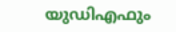യുഡിഎഫും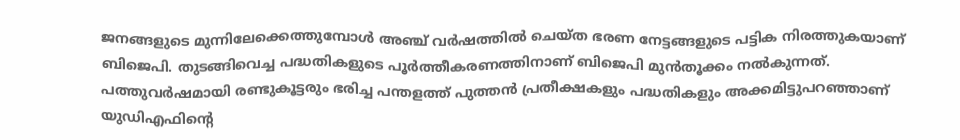ജനങ്ങളുടെ മുന്നിലേക്കെത്തുമ്പോള്‍ അഞ്ച് വര്‍ഷത്തില്‍ ചെയ്ത ഭരണ നേട്ടങ്ങളുടെ പട്ടിക നിരത്തുകയാണ് ബിജെപി. തുടങ്ങിവെച്ച പദ്ധതികളുടെ പൂര്‍ത്തീകരണത്തിനാണ് ബിജെപി മുന്‍തൂക്കം നല്‍കുന്നത്. പത്തുവര്‍ഷമായി രണ്ടുകൂട്ടരും ഭരിച്ച പന്തളത്ത് പുത്തന്‍ പ്രതീക്ഷകളും പദ്ധതികളും അക്കമിട്ടുപറഞ്ഞാണ് യുഡിഎഫിന്റെ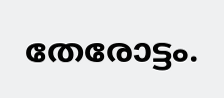തേരോട്ടം.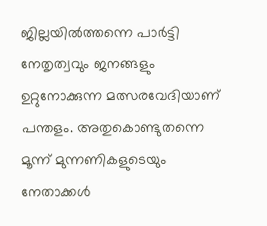ജില്ലയില്‍ത്തന്നെ പാര്‍ട്ടി നേതൃത്വവും ജനങ്ങളും ഉറ്റുനോക്കുന്ന മത്സരവേദിയാണ് പന്തളം. അതുകൊണ്ടുതന്നെ മൂന്ന് മുന്നണികളുടെയും നേതാക്കള്‍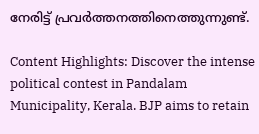നേരിട്ട് പ്രവര്‍ത്തനത്തിനെത്തുന്നുണ്ട്.

Content Highlights: Discover the intense political contest in Pandalam Municipality, Kerala. BJP aims to retain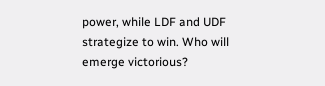power, while LDF and UDF strategize to win. Who will emerge victorious?